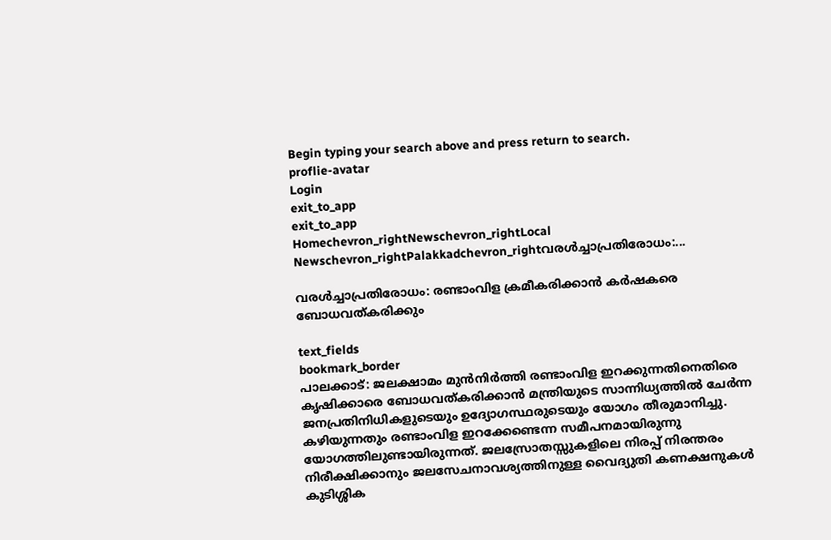Begin typing your search above and press return to search.
proflie-avatar
Login
exit_to_app
exit_to_app
Homechevron_rightNewschevron_rightLocal Newschevron_rightPalakkadchevron_rightവരള്‍ച്ചാപ്രതിരോധം:...

വരള്‍ച്ചാപ്രതിരോധം: രണ്ടാംവിള ക്രമീകരിക്കാന്‍ കര്‍ഷകരെ ബോധവത്കരിക്കും

text_fields
bookmark_border
പാലക്കാട്: ജലക്ഷാമം മുന്‍നിര്‍ത്തി രണ്ടാംവിള ഇറക്കുന്നതിനെതിരെ കൃഷിക്കാരെ ബോധവത്കരിക്കാന്‍ മന്ത്രിയുടെ സാന്നിധ്യത്തില്‍ ചേര്‍ന്ന ജനപ്രതിനിധികളുടെയും ഉദ്യോഗസ്ഥരുടെയും യോഗം തീരുമാനിച്ചു. കഴിയുന്നതും രണ്ടാംവിള ഇറക്കേണ്ടെന്ന സമീപനമായിരുന്നു യോഗത്തിലുണ്ടായിരുന്നത്. ജലസ്രോതസ്സുകളിലെ നിരപ്പ് നിരന്തരം നിരീക്ഷിക്കാനും ജലസേചനാവശ്യത്തിനുള്ള വൈദ്യുതി കണക്ഷനുകള്‍ കുടിശ്ശിക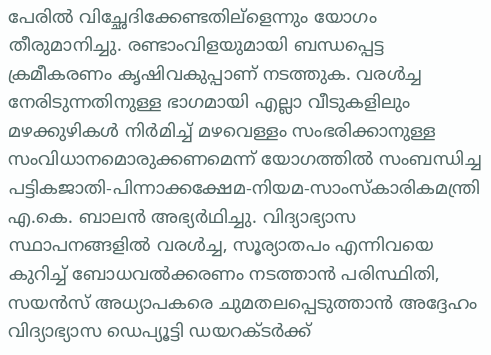പേരില്‍ വിച്ഛേദിക്കേണ്ടതില്ളെന്നും യോഗം തീരുമാനിച്ചു. രണ്ടാംവിളയുമായി ബന്ധപ്പെട്ട ക്രമീകരണം കൃഷിവകുപ്പാണ് നടത്തുക. വരള്‍ച്ച നേരിടുന്നതിനുള്ള ഭാഗമായി എല്ലാ വീടുകളിലും മഴക്കുഴികള്‍ നിര്‍മിച്ച് മഴവെള്ളം സംഭരിക്കാനുള്ള സംവിധാനമൊരുക്കണമെന്ന് യോഗത്തില്‍ സംബന്ധിച്ച പട്ടികജാതി-പിന്നാക്കക്ഷേമ-നിയമ-സാംസ്കാരികമന്ത്രി എ.കെ. ബാലന്‍ അഭ്യര്‍ഥിച്ചു. വിദ്യാഭ്യാസ സ്ഥാപനങ്ങളില്‍ വരള്‍ച്ച, സൂര്യാതപം എന്നിവയെ കുറിച്ച് ബോധവല്‍ക്കരണം നടത്താന്‍ പരിസ്ഥിതി, സയന്‍സ് അധ്യാപകരെ ചുമതലപ്പെടുത്താന്‍ അദ്ദേഹം വിദ്യാഭ്യാസ ഡെപ്യൂട്ടി ഡയറക്ടര്‍ക്ക്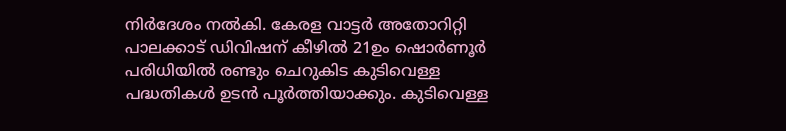നിര്‍ദേശം നല്‍കി. കേരള വാട്ടര്‍ അതോറിറ്റി പാലക്കാട് ഡിവിഷന് കീഴില്‍ 21ഉം ഷൊര്‍ണൂര്‍ പരിധിയില്‍ രണ്ടും ചെറുകിട കുടിവെള്ള പദ്ധതികള്‍ ഉടന്‍ പൂര്‍ത്തിയാക്കും. കുടിവെള്ള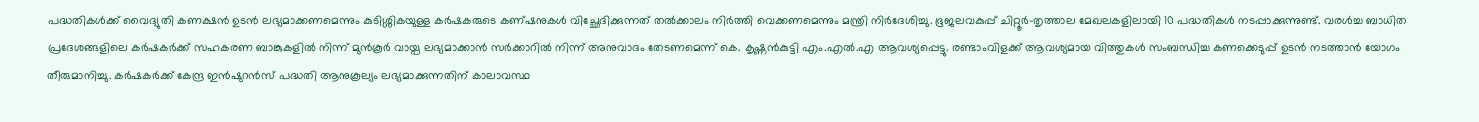പദ്ധതികള്‍ക്ക് വൈദ്യുതി കണക്ഷന്‍ ഉടന്‍ ലഭ്യമാക്കണമെന്നും കുടിശ്ശികയുള്ള കര്‍ഷകരുടെ കണ്ഷനുകള്‍ വിച്ഛേദിക്കുന്നത് തല്‍ക്കാലം നിര്‍ത്തി വെക്കണമെന്നും മന്ത്രി നിര്‍ദേശിച്ചു. ഭൂജലവകുപ്പ് ചിറ്റൂര്‍-തൃത്താല മേഖലകളിലായി 10 പദ്ധതികള്‍ നടപ്പാക്കുന്നുണ്ട്. വരള്‍ച്ച ബാധിത പ്രദേശങ്ങളിലെ കര്‍ഷകര്‍ക്ക് സഹകരണ ബാങ്കുകളില്‍ നിന്ന് മുന്‍കൂര്‍ വായ്പ ലഭ്യമാക്കാന്‍ സര്‍ക്കാറില്‍ നിന്ന് അനുവാദം തേടണമെന്ന് കെ. കൃഷ്ണന്‍കുട്ടി എം.എല്‍.എ ആവശ്യപ്പെട്ടു. രണ്ടാംവിളക്ക് ആവശ്യമായ വിത്തുകള്‍ സംബന്ധിച്ച കണക്കെടുപ്പ് ഉടന്‍ നടത്താന്‍ യോഗം തീരുമാനിച്ചു. കര്‍ഷകര്‍ക്ക് കേന്ദ്ര ഇന്‍ഷുറന്‍സ് പദ്ധതി ആനുകൂല്യം ലഭ്യമാക്കുന്നതിന് കാലാവസ്ഥ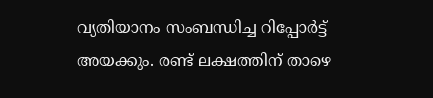വ്യതിയാനം സംബന്ധിച്ച റിപ്പോര്‍ട്ട് അയക്കും. രണ്ട് ലക്ഷത്തിന് താഴെ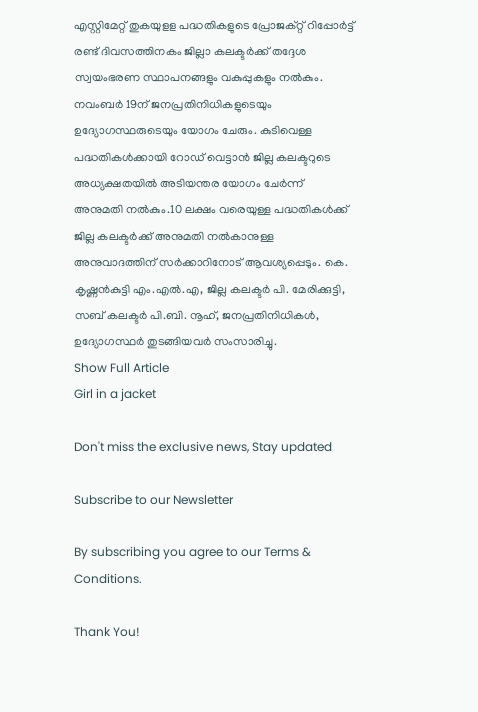എസ്റ്റിമേറ്റ് തുകയുളള പദ്ധതികളുടെ പ്രോജക്റ്റ് റിപ്പോര്‍ട്ട് രണ്ട് ദിവസത്തിനകം ജില്ലാ കലക്ടര്‍ക്ക് തദ്ദേശ സ്വയംഭരണ സ്ഥാപനങ്ങളും വകുപ്പുകളും നല്‍കും. നവംബര്‍ 19ന് ജനപ്രതിനിധികളുടെയും ഉദ്യോഗസ്ഥരുടെയും യോഗം ചേരും. കുടിവെള്ള പദ്ധതികള്‍ക്കായി റോഡ് വെട്ടാന്‍ ജില്ല കലക്ടറുടെ അധ്യക്ഷതയില്‍ അടിയന്തര യോഗം ചേര്‍ന്ന് അനുമതി നല്‍കും.10 ലക്ഷം വരെയുള്ള പദ്ധതികള്‍ക്ക് ജില്ല കലക്ടര്‍ക്ക് അനുമതി നല്‍കാനുള്ള അനുവാദത്തിന് സര്‍ക്കാറിനോട് ആവശ്യപ്പെടും. കെ. കൃഷ്ണന്‍കുട്ടി എം.എല്‍.എ, ജില്ല കലക്ടര്‍ പി. മേരിക്കുട്ടി, സബ് കലക്ടര്‍ പി.ബി. നൂഹ്, ജനപ്രതിനിധികള്‍, ഉദ്യോഗസ്ഥര്‍ തുടങ്ങിയവര്‍ സംസാരിച്ചു.
Show Full Article
Girl in a jacket

Don't miss the exclusive news, Stay updated

Subscribe to our Newsletter

By subscribing you agree to our Terms & Conditions.

Thank You!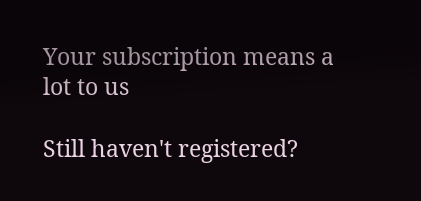Your subscription means a lot to us

Still haven't registered?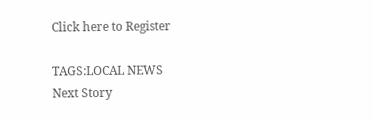Click here to Register

TAGS:LOCAL NEWS
Next Story